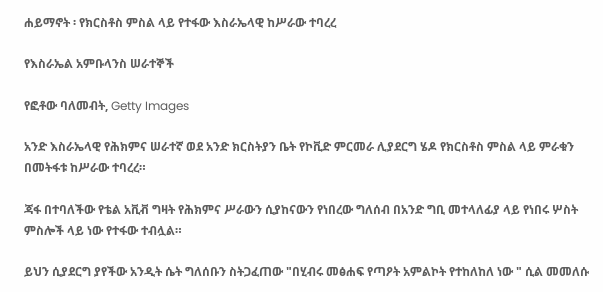ሐይማኖት ፡ የክርስቶስ ምስል ላይ የተፋው እስራኤላዊ ከሥራው ተባረረ

የእስራኤል አምቡላንስ ሠራተኞች

የፎቶው ባለመብት, Getty Images

አንድ እስራኤላዊ የሕክምና ሠራተኛ ወደ አንድ ክርስትያን ቤት የኮቪድ ምርመራ ሊያደርግ ሄዶ የክርስቶስ ምስል ላይ ምራቁን በመትፋቱ ከሥራው ተባረረ።

ጃፋ በተባለችው የቴል አቪቭ ግዛት የሕክምና ሥራውን ሲያከናውን የነበረው ግለሰብ በአንድ ግቢ መተላለፊያ ላይ የነበሩ ሦስት ምስሎች ላይ ነው የተፋው ተብሏል።

ይህን ሲያደርግ ያየችው አንዲት ሴት ግለሰቡን ስትጋፈጠው "በሂብሩ መፅሐፍ የጣዖት አምልኮት የተከለከለ ነው " ሲል መመለሱ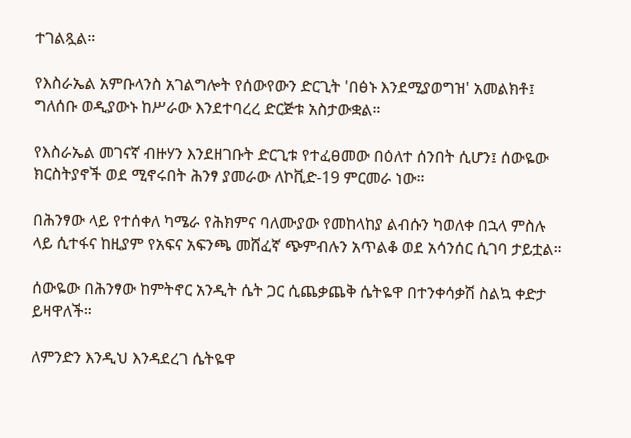ተገልጿል።

የእስራኤል አምቡላንስ አገልግሎት የሰውየውን ድርጊት 'በፅኑ እንደሚያወግዝ' አመልክቶ፤ ግለሰቡ ወዲያውኑ ከሥራው እንደተባረረ ድርጅቱ አስታውቋል።

የእስራኤል መገናኛ ብዙሃን እንደዘገቡት ድርጊቱ የተፈፀመው በዕለተ ሰንበት ሲሆን፤ ሰውዬው ክርስትያኖች ወደ ሚኖሩበት ሕንፃ ያመራው ለኮቪድ-19 ምርመራ ነው።

በሕንፃው ላይ የተሰቀለ ካሜራ የሕክምና ባለሙያው የመከላከያ ልብሱን ካወለቀ በኋላ ምስሉ ላይ ሲተፋና ከዚያም የአፍና አፍንጫ መሸፈኛ ጭምብሉን አጥልቆ ወደ አሳንሰር ሲገባ ታይቷል።

ሰውዬው በሕንፃው ከምትኖር አንዲት ሴት ጋር ሲጨቃጨቅ ሴትዬዋ በተንቀሳቃሽ ስልኳ ቀድታ ይዛዋለች።

ለምንድን እንዲህ እንዳደረገ ሴትዬዋ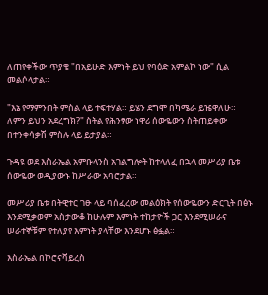ለጠየቀችው ጥያቄ "በአይሁድ እምነት ይህ የባዕድ አምልኮ ነው" ሲል መልሶላታል።

"እኔ የማምንበት ምስል ላይ ተፍተሃል። ይሄን ደግሞ በካሜራ ይዤዋለሁ። ለምን ይህን አደረግክ?" ስትል የሕንፃው ነዋሪ ሰውዬውን ስትጠይቀው በተንቀሳቃሽ ምስሉ ላይ ይታያል።

ጉዳዩ ወደ እስራኤል አምቡላንስ አገልግሎት ከተላለፈ በኋላ መሥሪያ ቤቱ ሰውዬው ወዲያውኑ ከሥራው አባሮታል።

መሥሪያ ቤቱ በትዊተር ገፁ ላይ ባሰፈረው መልዕክት የሰውዬውን ድርጊት በፅኑ እንደሚቃወም አስታውቆ ከሁሉም እምነት ተከታዮች ጋር እንደሚሠራና ሠራተኞቹም የተለያየ እምነት ያላቸው እንደሆኑ ፅፏል።

እስራኤል በኮሮናቫይረስ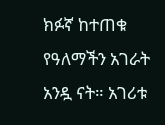ክፉኛ ከተጠቁ የዓለማችን አገራት አንዷ ናት። አገሪቱ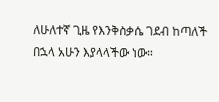ለሁለተኛ ጊዜ የእንቅስቃሴ ገደብ ከጣለች በኋላ አሁን እያላላችው ነው።